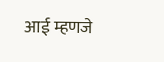आई म्हणजे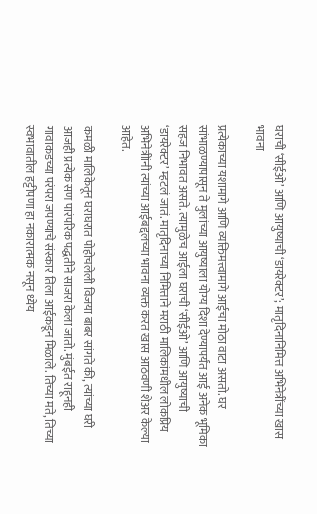घराची ‘सीईओ’ आणि आयुष्याची ‘डायरेक्टर’; मातृदिनानिमित्त अभिनेत्रींच्या खास भावना

प्रत्येकाच्या यशामागे आणि व्यक्तिमत्त्वामागे आईचा मोठा वाटा असतो. घर सांभाळण्यापासून ते मुलांच्या आयुष्याला योग्य दिशा देण्यापर्यंत आई अनेक भूमिका सहज निभावत असते. त्यामुळेच आईला घराची ‘सीईओ’ आणि आयुष्याची ‘डायरेक्टर’ म्हटलं जातं. मातृदिनाच्या निमित्ताने मराठी मालिकांमधील लोकप्रिय अभिनेत्रीांनी त्यांच्या आईबद्दलच्या भावना व्यक्त करत खास आठवणी शेअर केल्या आहेत.

कमळी मालिकेतून घराघरात पोहोचलेली विजया बाबर सांगते की, त्यांच्या घरी आजही प्रत्येक सण पारंपरिक पद्धतीने साजरा केला जातो. मुंबईत राहूनही गावाकडच्या परंपरा जपण्याचे संस्कार तिला आईकडून मिळाले. तिच्या मते, तिच्या स्वभावातील हट्टीपणा हा नकारात्मक नसून ध्येय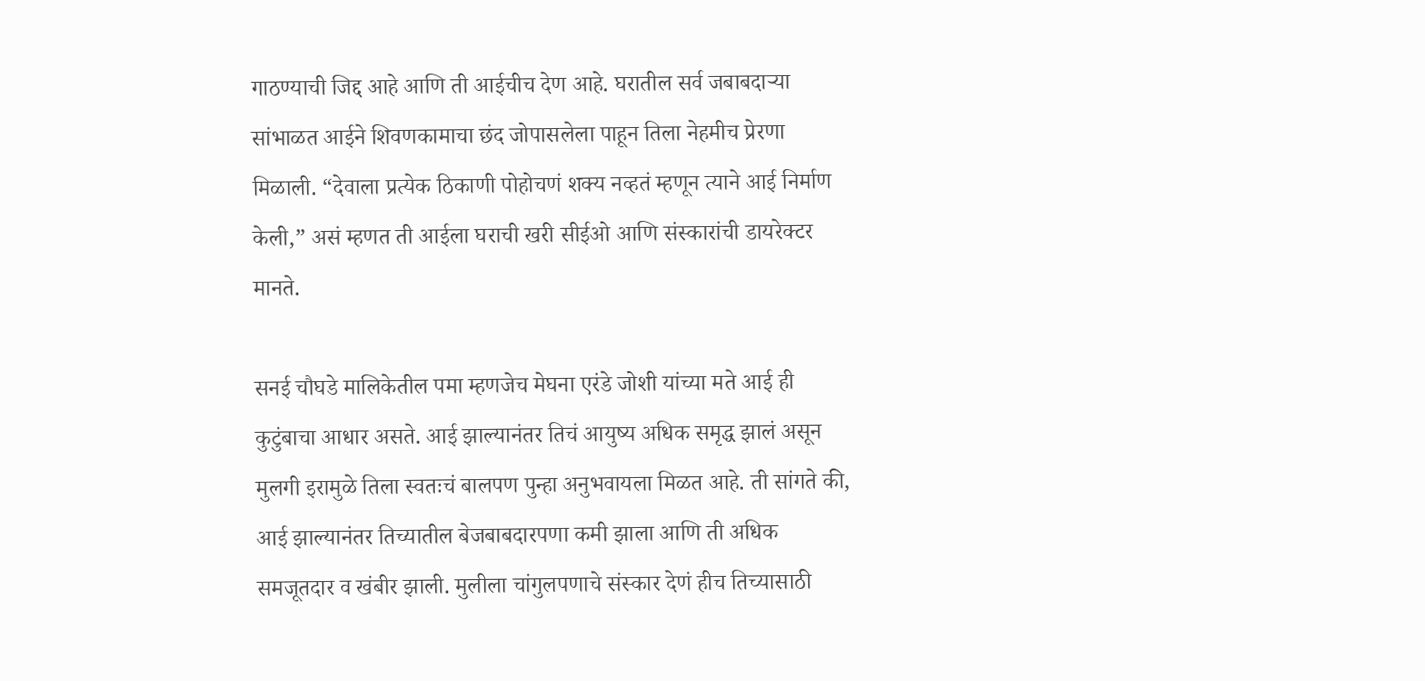गाठण्याची जिद्द आहे आणि ती आईचीच देण आहे. घरातील सर्व जबाबदाऱ्या सांभाळत आईने शिवणकामाचा छंद जोपासलेला पाहून तिला नेहमीच प्रेरणा मिळाली. “देवाला प्रत्येक ठिकाणी पोहोचणं शक्य नव्हतं म्हणून त्याने आई निर्माण केली,” असं म्हणत ती आईला घराची खरी सीईओ आणि संस्कारांची डायरेक्टर मानते.

सनई चौघडे मालिकेतील पमा म्हणजेच मेघना एरंडे जोशी यांच्या मते आई ही कुटुंबाचा आधार असते. आई झाल्यानंतर तिचं आयुष्य अधिक समृद्ध झालं असून मुलगी इरामुळे तिला स्वतःचं बालपण पुन्हा अनुभवायला मिळत आहे. ती सांगते की, आई झाल्यानंतर तिच्यातील बेजबाबदारपणा कमी झाला आणि ती अधिक समजूतदार व खंबीर झाली. मुलीला चांगुलपणाचे संस्कार देणं हीच तिच्यासाठी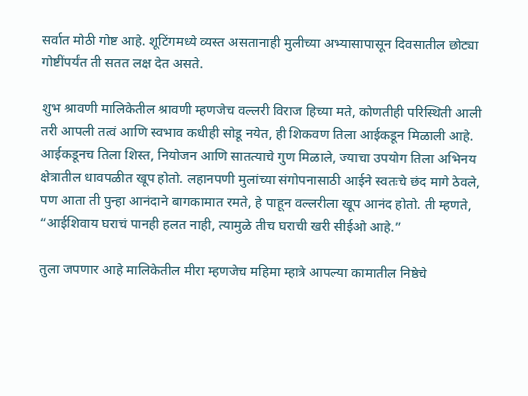सर्वात मोठी गोष्ट आहे. शूटिंगमध्ये व्यस्त असतानाही मुलीच्या अभ्यासापासून दिवसातील छोट्या गोष्टींपर्यंत ती सतत लक्ष देत असते.

शुभ श्रावणी मालिकेतील श्रावणी म्हणजेच वल्लरी विराज हिच्या मते, कोणतीही परिस्थिती आली तरी आपली तत्वं आणि स्वभाव कधीही सोडू नयेत, ही शिकवण तिला आईकडून मिळाली आहे. आईकडूनच तिला शिस्त, नियोजन आणि सातत्याचे गुण मिळाले, ज्याचा उपयोग तिला अभिनय क्षेत्रातील धावपळीत खूप होतो. लहानपणी मुलांच्या संगोपनासाठी आईने स्वतःचे छंद मागे ठेवले, पण आता ती पुन्हा आनंदाने बागकामात रमते, हे पाहून वल्लरीला खूप आनंद होतो. ती म्हणते, “आईशिवाय घराचं पानही हलत नाही, त्यामुळे तीच घराची खरी सीईओ आहे.”

तुला जपणार आहे मालिकेतील मीरा म्हणजेच महिमा म्हात्रे आपल्या कामातील निष्ठेचे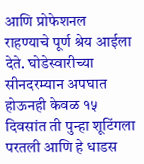आणि प्रोफेशनल राहण्याचे पूर्ण श्रेय आईला देते. घोडेस्वारीच्या सीनदरम्यान अपघात होऊनही केवळ १५ दिवसांत ती पुन्हा शूटिंगला परतली आणि हे धाडस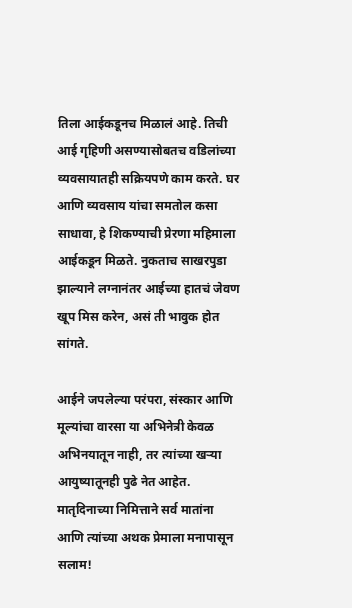तिला आईकडूनच मिळालं आहे. तिची आई गृहिणी असण्यासोबतच वडिलांच्या व्यवसायातही सक्रियपणे काम करते. घर आणि व्यवसाय यांचा समतोल कसा साधावा, हे शिकण्याची प्रेरणा महिमाला आईकडून मिळते. नुकताच साखरपुडा झाल्याने लग्नानंतर आईच्या हातचं जेवण खूप मिस करेन, असं ती भावुक होत सांगते.

आईने जपलेल्या परंपरा, संस्कार आणि मूल्यांचा वारसा या अभिनेत्री केवळ अभिनयातून नाही, तर त्यांच्या खऱ्या आयुष्यातूनही पुढे नेत आहेत. मातृदिनाच्या निमित्ताने सर्व मातांना आणि त्यांच्या अथक प्रेमाला मनापासून सलाम!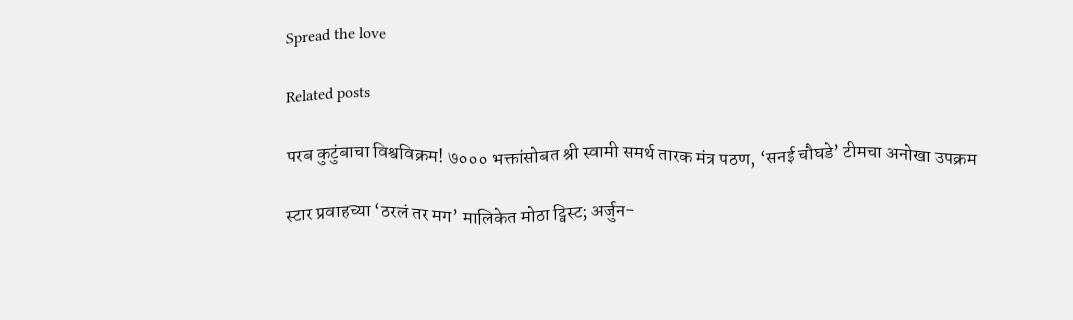Spread the love

Related posts

परब कुटुंबाचा विश्वविक्रम! ७००० भक्तांसोबत श्री स्वामी समर्थ तारक मंत्र पठण, ‘सनई चौघडे’ टीमचा अनोखा उपक्रम

स्टार प्रवाहच्या ‘ठरलं तर मग’ मालिकेत मोठा ट्विस्ट; अर्जुन-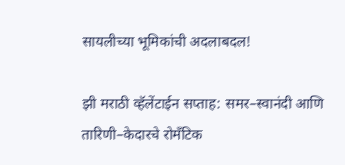सायलीच्या भूमिकांची अदलाबदल!

झी मराठी व्हॅलेंटाईन सप्ताह: समर–स्वानंदी आणि तारिणी–केदारचे रोमँटिक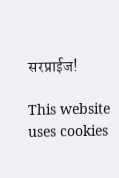सरप्राईज!

This website uses cookies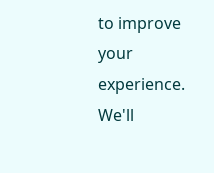to improve your experience. We'll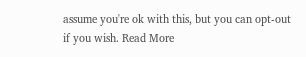assume you're ok with this, but you can opt-out if you wish. Read More